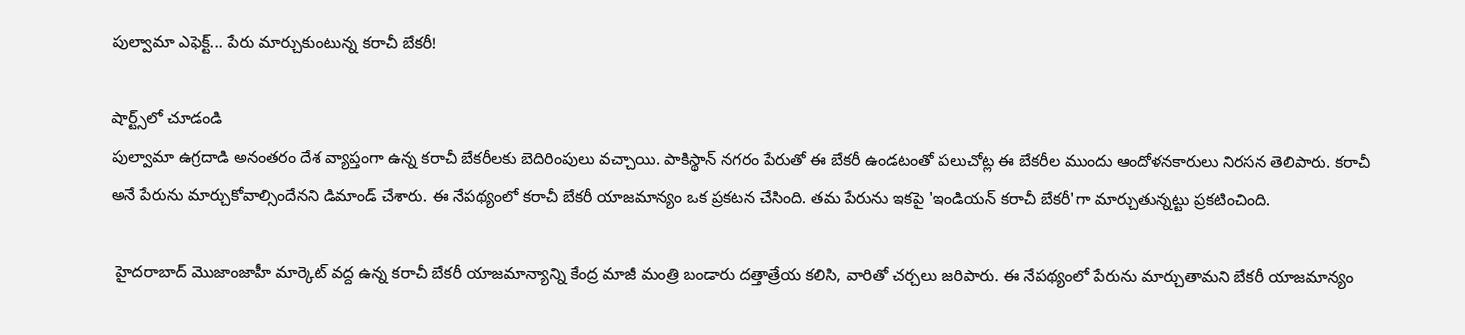పుల్వామా ఎఫెక్ట్... పేరు మార్చుకుంటున్న కరాచీ బేకరీ!

షార్ట్స్‌లో చూడండి
పుల్వామా ఉగ్రదాడి అనంతరం దేశ వ్యాప్తంగా ఉన్న కరాచీ బేకరీలకు బెదిరింపులు వచ్చాయి. పాకిస్థాన్ నగరం పేరుతో ఈ బేకరీ ఉండటంతో పలుచోట్ల ఈ బేకరీల ముందు ఆందోళనకారులు నిరసన తెలిపారు. కరాచీ అనే పేరును మార్చుకోవాల్సిందేనని డిమాండ్ చేశారు. ఈ నేపథ్యంలో కరాచీ బేకరీ యాజమాన్యం ఒక ప్రకటన చేసింది. తమ పేరును ఇకపై 'ఇండియన్ కరాచీ బేకరీ'గా మార్చుతున్నట్టు ప్రకటించింది.

 హైదరాబాద్ మొజాంజాహీ మార్కెట్ వద్ద ఉన్న కరాచీ బేకరీ యాజమాన్యాన్ని కేంద్ర మాజీ మంత్రి బండారు దత్తాత్రేయ కలిసి, వారితో చర్చలు జరిపారు. ఈ నేపథ్యంలో పేరును మార్చుతామని బేకరీ యాజమాన్యం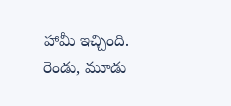హామీ ఇచ్చింది. రెండు, మూడు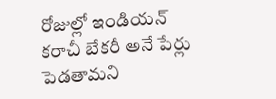రోజుల్లో ఇండియన్ కరాచీ బేకరీ అనే పేర్లు పెడతామని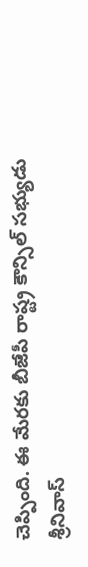చెప్పింది. ఈ మేరకు బీజేపీ రాష్ట్ర కౌన్సిల్ సభ్యుడు శ్రీనివాస్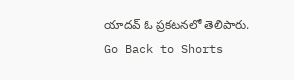యాదవ్ ఓ ప్రకటనలో తెలిపారు.
Go Back to Shorts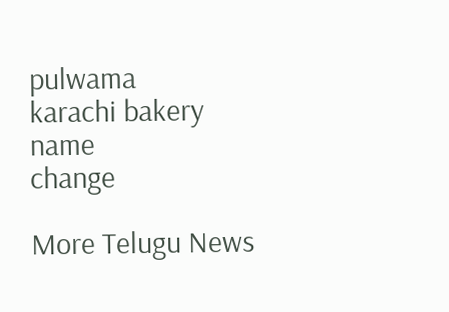pulwama
karachi bakery
name
change

More Telugu News